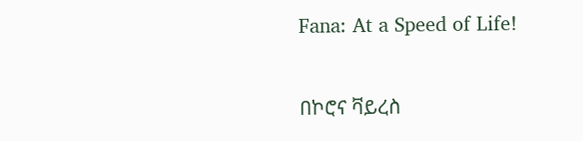Fana: At a Speed of Life!

በኮሮና ቫይረስ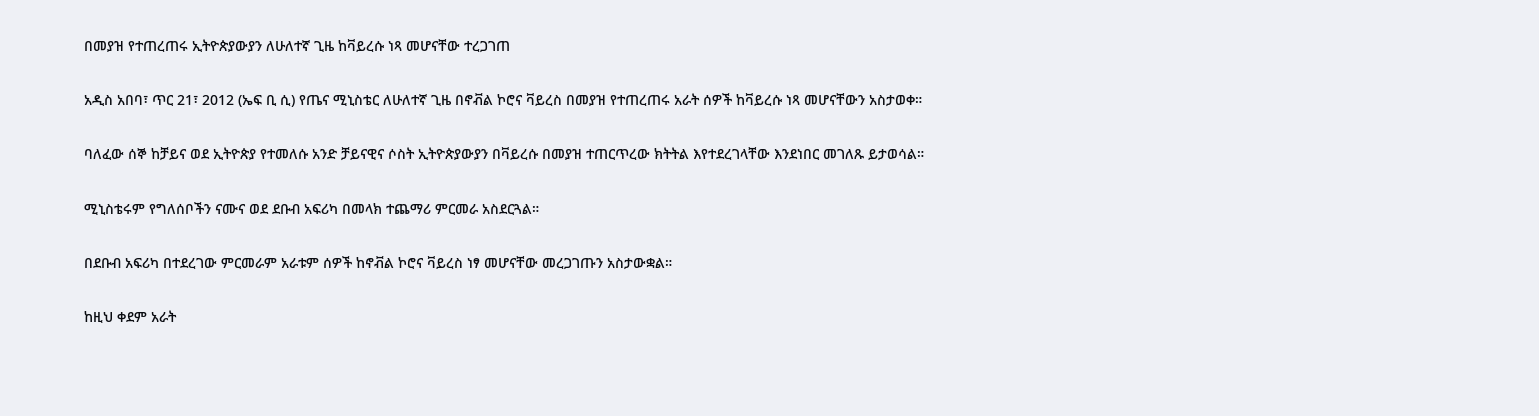በመያዝ የተጠረጠሩ ኢትዮጵያውያን ለሁለተኛ ጊዜ ከቫይረሱ ነጻ መሆናቸው ተረጋገጠ

አዲስ አበባ፣ ጥር 21፣ 2012 (ኤፍ ቢ ሲ) የጤና ሚኒስቴር ለሁለተኛ ጊዜ በኖቭል ኮሮና ቫይረስ በመያዝ የተጠረጠሩ አራት ሰዎች ከቫይረሱ ነጻ መሆናቸውን አስታወቀ።

ባለፈው ሰኞ ከቻይና ወደ ኢትዮጵያ የተመለሱ አንድ ቻይናዊና ሶስት ኢትዮጵያውያን በቫይረሱ በመያዝ ተጠርጥረው ክትትል እየተደረገላቸው እንደነበር መገለጹ ይታወሳል።

ሚኒስቴሩም የግለሰቦችን ናሙና ወደ ደቡብ አፍሪካ በመላክ ተጨማሪ ምርመራ አስደርጓል።

በደቡብ አፍሪካ በተደረገው ምርመራም አራቱም ሰዎች ከኖቭል ኮሮና ቫይረስ ነፃ መሆናቸው መረጋገጡን አስታውቋል።

ከዚህ ቀደም አራት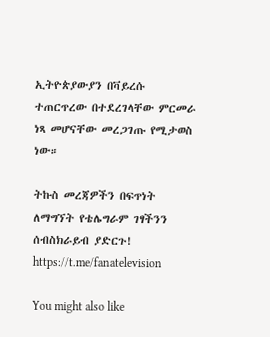ኢትዮጵያውያን በቫይረሱ ተጠርጥረው በተደረገላቸው ምርመራ ነጻ መሆናቸው መረጋገጡ የሚታወስ ነው።

ትኩስ መረጃዎችን በፍጥነት ለማግኘት የቴሌግራም ገፃችንን ሰብስክራይብ ያድርጉ!
https://t.me/fanatelevision

You might also like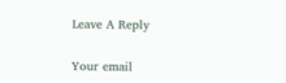Leave A Reply

Your email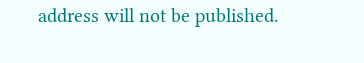address will not be published.